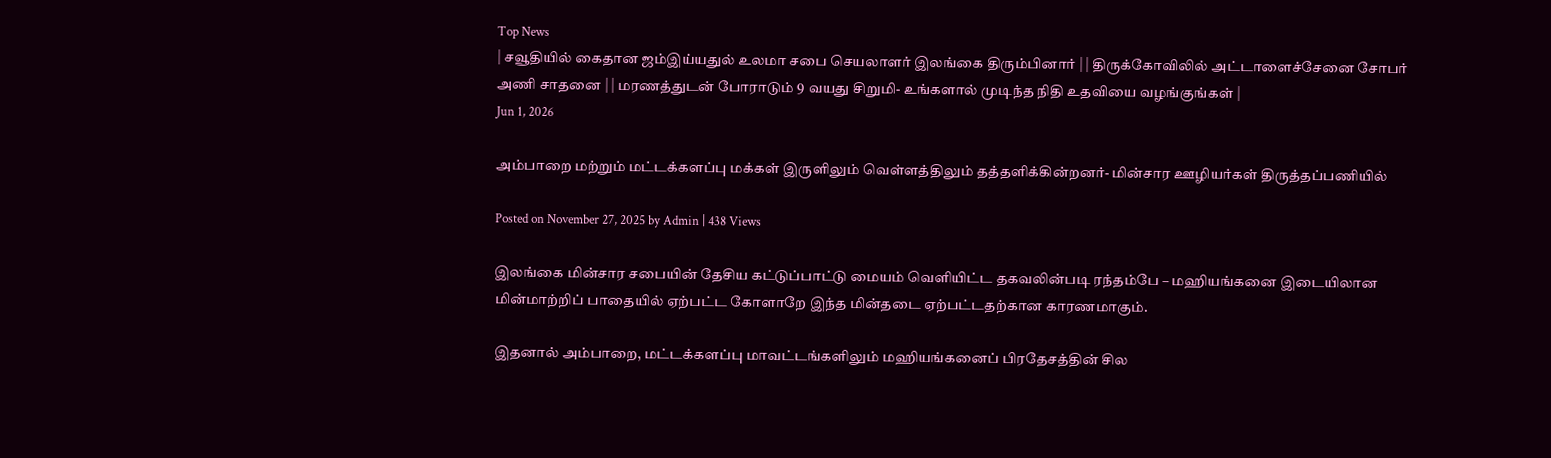Top News
| சவூதியில் கைதான ஜம்இய்யதுல் உலமா சபை செயலாளர் இலங்கை திரும்பினார் | | திருக்கோவிலில் அட்டாளைச்சேனை சோபர் அணி சாதனை | | மரணத்துடன் போராடும் 9 வயது சிறுமி- உங்களால் முடிந்த நிதி உதவியை வழங்குங்கள் |
Jun 1, 2026

அம்பாறை மற்றும் மட்டக்களப்பு மக்கள் இருளிலும் வெள்ளத்திலும் தத்தளிக்கின்றனர்- மின்சார ஊழியர்கள் திருத்தப்பணியில்

Posted on November 27, 2025 by Admin | 438 Views

இலங்கை மின்சார சபையின் தேசிய கட்டுப்பாட்டு மையம் வெளியிட்ட தகவலின்படி ரந்தம்பே – மஹியங்கனை இடையிலான மின்மாற்றிப் பாதையில் ஏற்பட்ட கோளாறே இந்த மின்தடை ஏற்பட்டதற்கான காரணமாகும்.

இதனால் அம்பாறை, மட்டக்களப்பு மாவட்டங்களிலும் மஹியங்கனைப் பிரதேசத்தின் சில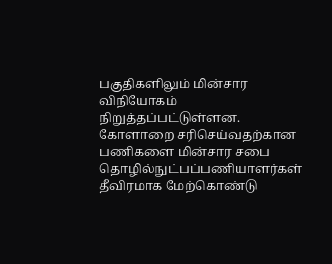பகுதிகளிலும் மின்சார விநியோகம் நிறுத்தப்பட்டுள்ளன. கோளாறை சரிசெய்வதற்கான பணிகளை மின்சார சபை தொழில்நுட்பப்பணியாளர்கள் தீவிரமாக மேற்கொண்டு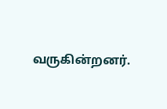வருகின்றனர்.